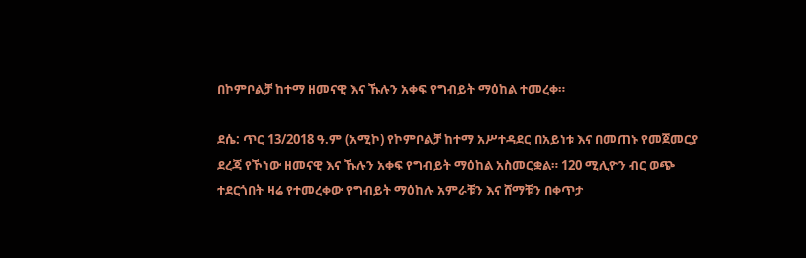በኮምቦልቻ ከተማ ዘመናዊ እና ኹሉን አቀፍ የግብይት ማዕከል ተመረቀ።

ደሴ: ጥር 13/2018 ዓ.ም (አሚኮ) የኮምቦልቻ ከተማ አሥተዳደር በአይነቱ እና በመጠኑ የመጀመርያ ደረጃ የኾነው ዘመናዊ እና ኹሉን አቀፍ የግብይት ማዕከል አስመርቋል። 120 ሚሊዮን ብር ወጭ ተደርጎበት ዛሬ የተመረቀው የግብይት ማዕከሉ አምራቹን እና ሸማቹን በቀጥታ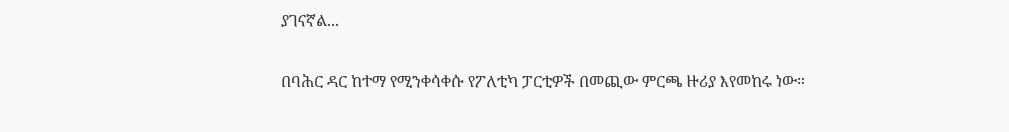ያገናኛል...

በባሕር ዳር ከተማ የሚንቀሳቀሱ የፖለቲካ ፓርቲዎች በመጪው ምርጫ ዙሪያ እየመከሩ ነው።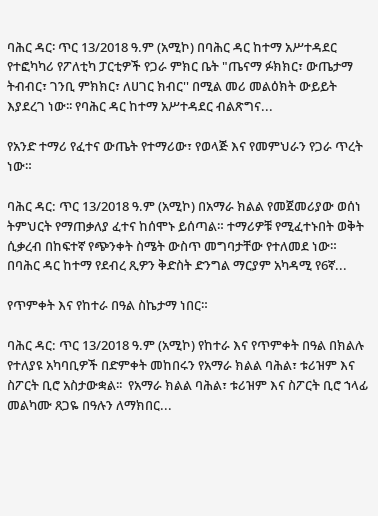ባሕር ዳር፡ ጥር 13/2018 ዓ.ም (አሚኮ) በባሕር ዳር ከተማ አሥተዳደር የተፎካካሪ የፖለቲካ ፓርቲዎች የጋራ ምክር ቤት "ጤናማ ፉክክር፣ ውጤታማ ትብብር፣ ገንቢ ምክክር፣ ለሀገር ክብር'' በሚል መሪ መልዕክት ውይይት እያደረገ ነው፡፡ የባሕር ዳር ከተማ አሥተዳደር ብልጽግና...

የአንድ ተማሪ የፈተና ውጤት የተማሪው፣ የወላጅ እና የመምህራን የጋራ ጥረት ነው።

ባሕር ዳር: ጥር 13/2018 ዓ.ም (አሚኮ) በአማራ ክልል የመጀመሪያው ወሰነ ትምህርት የማጠቃለያ ፈተና ከሰሞኑ ይሰጣል። ተማሪዎቹ የሚፈተኑበት ወቅት ሲቃረብ በከፍተኛ የጭንቀት ስሜት ውስጥ መግባታቸው የተለመደ ነው። በባሕር ዳር ከተማ የደብረ ጺዎን ቅድስት ድንግል ማርያም አካዳሚ የ6ኛ...

የጥምቀት እና የከተራ በዓል ስኬታማ ነበር።

ባሕር ዳር: ጥር 13/2018 ዓ.ም (አሚኮ) የከተራ እና የጥምቀት በዓል በክልሉ የተለያዩ አካባቢዎች በድምቀት መከበሩን የአማራ ክልል ባሕል፣ ቱሪዝም እና ስፖርት ቢሮ አስታውቋል፡፡  የአማራ ክልል ባሕል፣ ቱሪዝም እና ስፖርት ቢሮ ኀላፊ መልካሙ ጸጋዬ በዓሉን ለማክበር...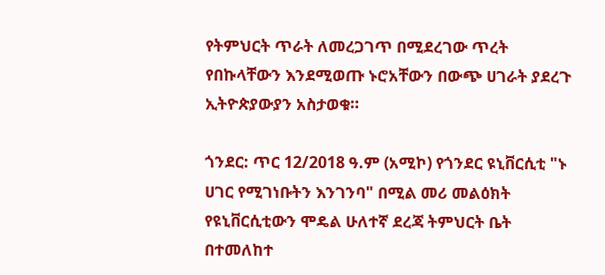የትምህርት ጥራት ለመረጋገጥ በሚደረገው ጥረት የበኩላቸውን እንደሚወጡ ኑሮአቸውን በውጭ ሀገራት ያደረጉ ኢትዮጵያውያን አስታወቁ።

ጎንደር: ጥር 12/2018 ዓ.ም (አሚኮ) የጎንደር ዩኒቨርሲቲ "ኑ ሀገር የሚገነቡትን እንገንባ" በሚል መሪ መልዕክት የዩኒቨርሲቲውን ሞዴል ሁለተኛ ደረጃ ትምህርት ቤት በተመለከተ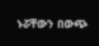ኑሯቸውን በውጭ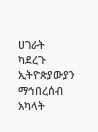ሀገራት ካደረጉ ኢትዮጵያውያን ማኅበረሰብ አካላት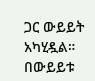ጋር ውይይት አካሂዷል። በውይይቱ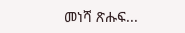መነሻ ጽሑፍ...